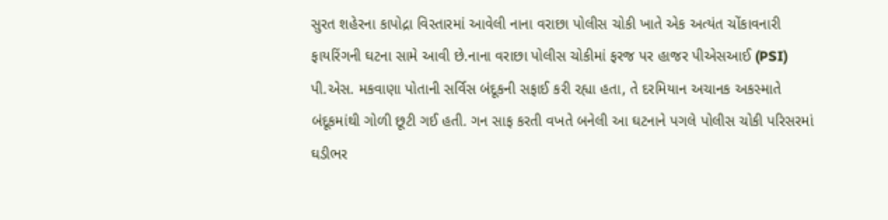સુરત શહેરના કાપોદ્રા વિસ્તારમાં આવેલી નાના વરાછા પોલીસ ચોકી ખાતે એક અત્યંત ચોંકાવનારી ફાયરિંગની ઘટના સામે આવી છે.નાના વરાછા પોલીસ ચોકીમાં ફરજ પર હાજર પીએસઆઈ (PSI) પી.એસ. મકવાણા પોતાની સર્વિસ બંદૂકની સફાઈ કરી રહ્યા હતા, તે દરમિયાન અચાનક અકસ્માતે બંદૂકમાંથી ગોળી છૂટી ગઈ હતી. ગન સાફ કરતી વખતે બનેલી આ ઘટનાને પગલે પોલીસ ચોકી પરિસરમાં ઘડીભર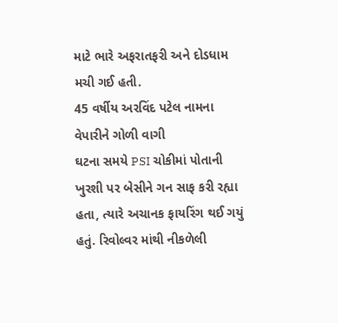માટે ભારે અફરાતફરી અને દોડધામ મચી ગઈ હતી.
45 વર્ષીય અરવિંદ પટેલ નામના વેપારીને ગોળી વાગી
ઘટના સમયે PSI ચોકીમાં પોતાની ખુરશી પર બેસીને ગન સાફ કરી રહ્યા હતા, ત્યારે અચાનક ફાયરિંગ થઈ ગયું હતું. રિવોલ્વર માંથી નીકળેલી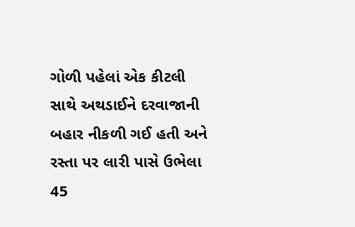ગોળી પહેલાં એક કીટલી સાથે અથડાઈને દરવાજાની બહાર નીકળી ગઈ હતી અને રસ્તા પર લારી પાસે ઉભેલા 45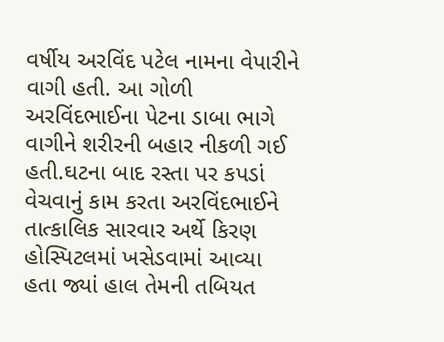વર્ષીય અરવિંદ પટેલ નામના વેપારીને વાગી હતી. આ ગોળી અરવિંદભાઈના પેટના ડાબા ભાગે વાગીને શરીરની બહાર નીકળી ગઈ હતી.ઘટના બાદ રસ્તા પર કપડાં વેચવાનું કામ કરતા અરવિંદભાઈને તાત્કાલિક સારવાર અર્થે કિરણ હોસ્પિટલમાં ખસેડવામાં આવ્યા હતા જ્યાં હાલ તેમની તબિયત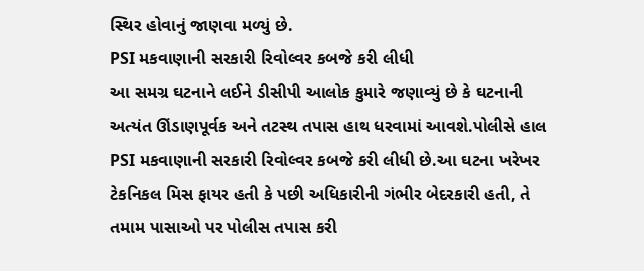સ્થિર હોવાનું જાણવા મળ્યું છે.
PSI મકવાણાની સરકારી રિવોલ્વર કબજે કરી લીધી
આ સમગ્ર ઘટનાને લઈને ડીસીપી આલોક કુમારે જણાવ્યું છે કે ઘટનાની અત્યંત ઊંડાણપૂર્વક અને તટસ્થ તપાસ હાથ ધરવામાં આવશે.પોલીસે હાલ PSI મકવાણાની સરકારી રિવોલ્વર કબજે કરી લીધી છે.આ ઘટના ખરેખર ટેકનિકલ મિસ ફાયર હતી કે પછી અધિકારીની ગંભીર બેદરકારી હતી, તે તમામ પાસાઓ પર પોલીસ તપાસ કરી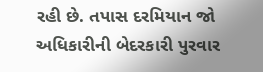રહી છે. તપાસ દરમિયાન જો અધિકારીની બેદરકારી પુરવાર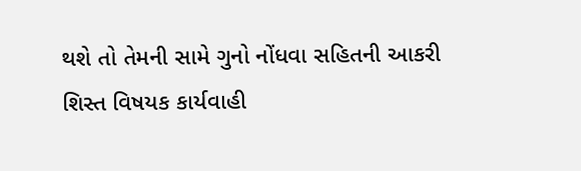થશે તો તેમની સામે ગુનો નોંધવા સહિતની આકરી શિસ્ત વિષયક કાર્યવાહી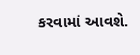કરવામાં આવશે.